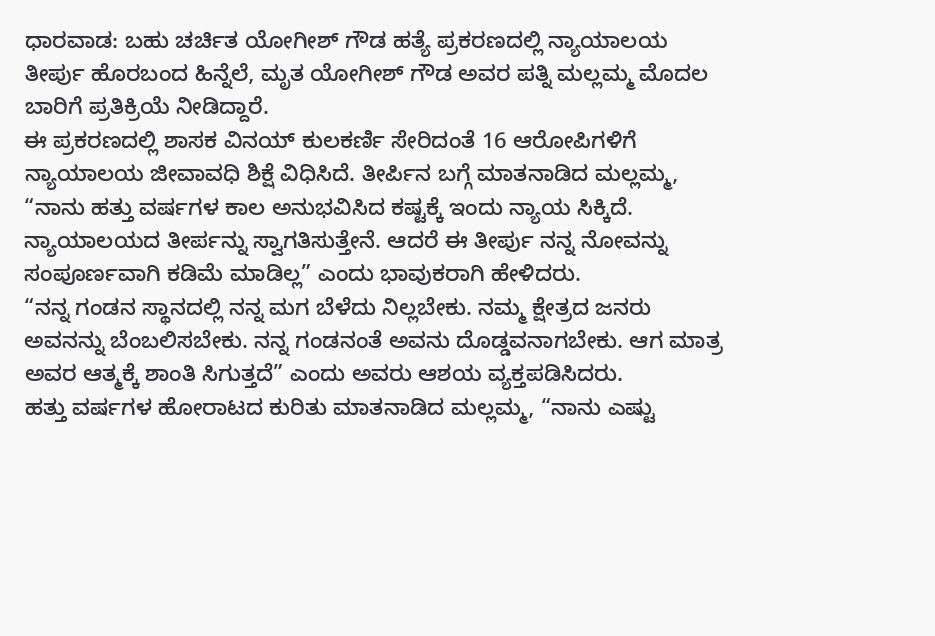ಧಾರವಾಡ: ಬಹು ಚರ್ಚಿತ ಯೋಗೀಶ್ ಗೌಡ ಹತ್ಯೆ ಪ್ರಕರಣದಲ್ಲಿ ನ್ಯಾಯಾಲಯ ತೀರ್ಪು ಹೊರಬಂದ ಹಿನ್ನೆಲೆ, ಮೃತ ಯೋಗೀಶ್ ಗೌಡ ಅವರ ಪತ್ನಿ ಮಲ್ಲಮ್ಮ ಮೊದಲ ಬಾರಿಗೆ ಪ್ರತಿಕ್ರಿಯೆ ನೀಡಿದ್ದಾರೆ.
ಈ ಪ್ರಕರಣದಲ್ಲಿ ಶಾಸಕ ವಿನಯ್ ಕುಲಕರ್ಣಿ ಸೇರಿದಂತೆ 16 ಆರೋಪಿಗಳಿಗೆ ನ್ಯಾಯಾಲಯ ಜೀವಾವಧಿ ಶಿಕ್ಷೆ ವಿಧಿಸಿದೆ. ತೀರ್ಪಿನ ಬಗ್ಗೆ ಮಾತನಾಡಿದ ಮಲ್ಲಮ್ಮ, “ನಾನು ಹತ್ತು ವರ್ಷಗಳ ಕಾಲ ಅನುಭವಿಸಿದ ಕಷ್ಟಕ್ಕೆ ಇಂದು ನ್ಯಾಯ ಸಿಕ್ಕಿದೆ. ನ್ಯಾಯಾಲಯದ ತೀರ್ಪನ್ನು ಸ್ವಾಗತಿಸುತ್ತೇನೆ. ಆದರೆ ಈ ತೀರ್ಪು ನನ್ನ ನೋವನ್ನು ಸಂಪೂರ್ಣವಾಗಿ ಕಡಿಮೆ ಮಾಡಿಲ್ಲ” ಎಂದು ಭಾವುಕರಾಗಿ ಹೇಳಿದರು.
“ನನ್ನ ಗಂಡನ ಸ್ಥಾನದಲ್ಲಿ ನನ್ನ ಮಗ ಬೆಳೆದು ನಿಲ್ಲಬೇಕು. ನಮ್ಮ ಕ್ಷೇತ್ರದ ಜನರು ಅವನನ್ನು ಬೆಂಬಲಿಸಬೇಕು. ನನ್ನ ಗಂಡನಂತೆ ಅವನು ದೊಡ್ಡವನಾಗಬೇಕು. ಆಗ ಮಾತ್ರ ಅವರ ಆತ್ಮಕ್ಕೆ ಶಾಂತಿ ಸಿಗುತ್ತದೆ” ಎಂದು ಅವರು ಆಶಯ ವ್ಯಕ್ತಪಡಿಸಿದರು.
ಹತ್ತು ವರ್ಷಗಳ ಹೋರಾಟದ ಕುರಿತು ಮಾತನಾಡಿದ ಮಲ್ಲಮ್ಮ, “ನಾನು ಎಷ್ಟು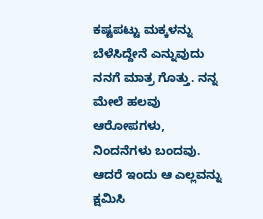ಕಷ್ಟಪಟ್ಟು ಮಕ್ಕಳನ್ನು ಬೆಳೆಸಿದ್ದೇನೆ ಎನ್ನುವುದು ನನಗೆ ಮಾತ್ರ ಗೊತ್ತು. ನನ್ನ ಮೇಲೆ ಹಲವು ಆರೋಪಗಳು, ನಿಂದನೆಗಳು ಬಂದವು. ಆದರೆ ಇಂದು ಆ ಎಲ್ಲವನ್ನು ಕ್ಷಮಿಸಿ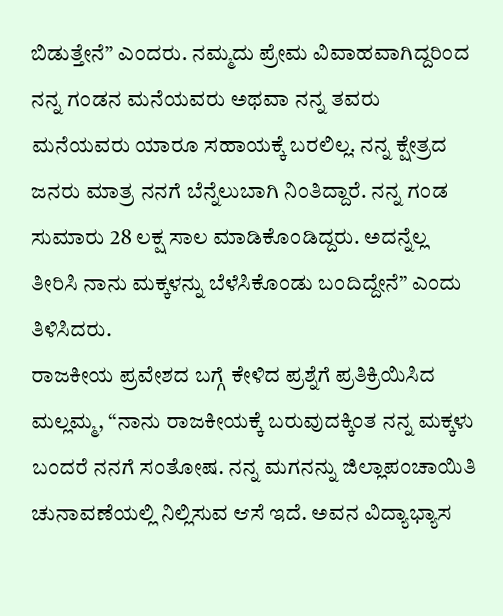ಬಿಡುತ್ತೇನೆ” ಎಂದರು. ನಮ್ಮದು ಪ್ರೇಮ ವಿವಾಹವಾಗಿದ್ದರಿಂದ ನನ್ನ ಗಂಡನ ಮನೆಯವರು ಅಥವಾ ನನ್ನ ತವರು ಮನೆಯವರು ಯಾರೂ ಸಹಾಯಕ್ಕೆ ಬರಲಿಲ್ಲ. ನನ್ನ ಕ್ಷೇತ್ರದ ಜನರು ಮಾತ್ರ ನನಗೆ ಬೆನ್ನೆಲುಬಾಗಿ ನಿಂತಿದ್ದಾರೆ. ನನ್ನ ಗಂಡ ಸುಮಾರು 28 ಲಕ್ಷ ಸಾಲ ಮಾಡಿಕೊಂಡಿದ್ದರು. ಅದನ್ನೆಲ್ಲ ತೀರಿಸಿ ನಾನು ಮಕ್ಕಳನ್ನು ಬೆಳೆಸಿಕೊಂಡು ಬಂದಿದ್ದೇನೆ” ಎಂದು ತಿಳಿಸಿದರು.
ರಾಜಕೀಯ ಪ್ರವೇಶದ ಬಗ್ಗೆ ಕೇಳಿದ ಪ್ರಶ್ನೆಗೆ ಪ್ರತಿಕ್ರಿಯಿಸಿದ ಮಲ್ಲಮ್ಮ, “ನಾನು ರಾಜಕೀಯಕ್ಕೆ ಬರುವುದಕ್ಕಿಂತ ನನ್ನ ಮಕ್ಕಳು ಬಂದರೆ ನನಗೆ ಸಂತೋಷ. ನನ್ನ ಮಗನನ್ನು ಜಿಲ್ಲಾಪಂಚಾಯಿತಿ ಚುನಾವಣೆಯಲ್ಲಿ ನಿಲ್ಲಿಸುವ ಆಸೆ ಇದೆ. ಅವನ ವಿದ್ಯಾಭ್ಯಾಸ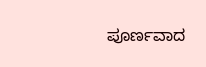ಪೂರ್ಣವಾದ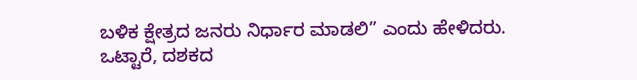ಬಳಿಕ ಕ್ಷೇತ್ರದ ಜನರು ನಿರ್ಧಾರ ಮಾಡಲಿ” ಎಂದು ಹೇಳಿದರು.
ಒಟ್ಟಾರೆ, ದಶಕದ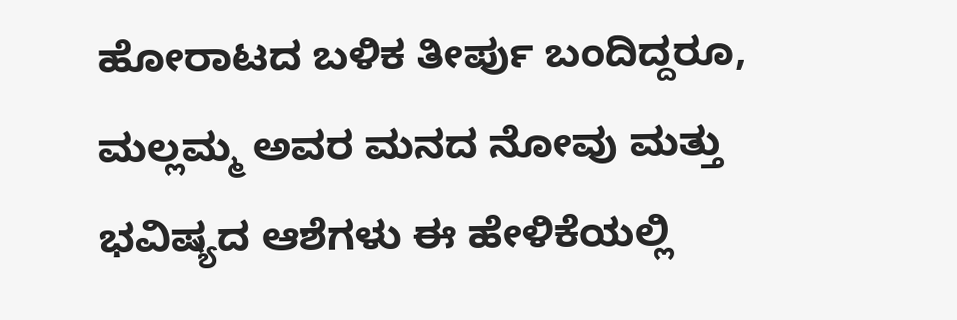ಹೋರಾಟದ ಬಳಿಕ ತೀರ್ಪು ಬಂದಿದ್ದರೂ, ಮಲ್ಲಮ್ಮ ಅವರ ಮನದ ನೋವು ಮತ್ತು ಭವಿಷ್ಯದ ಆಶೆಗಳು ಈ ಹೇಳಿಕೆಯಲ್ಲಿ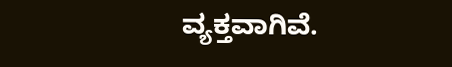ವ್ಯಕ್ತವಾಗಿವೆ.